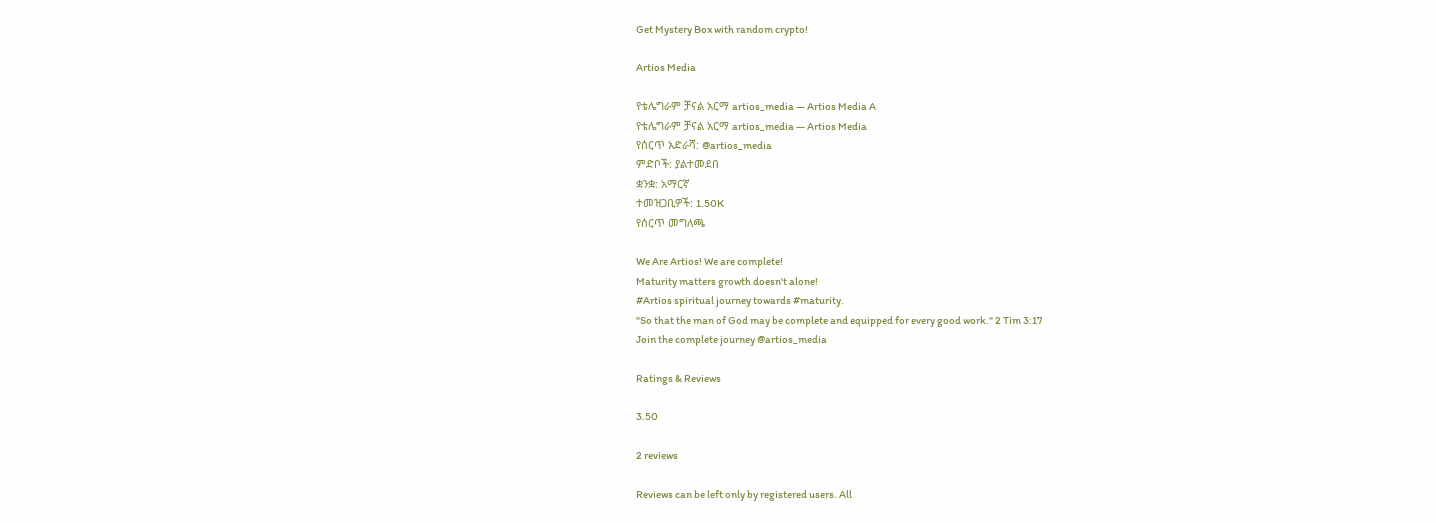Get Mystery Box with random crypto!

Artios Media

የቴሌግራም ቻናል አርማ artios_media — Artios Media A
የቴሌግራም ቻናል አርማ artios_media — Artios Media
የሰርጥ አድራሻ: @artios_media
ምድቦች: ያልተመደበ
ቋንቋ: አማርኛ
ተመዝጋቢዎች: 1.50K
የሰርጥ መግለጫ

We Are Artios! We are complete!
Maturity matters growth doesn't alone!
#Artios spiritual journey towards #maturity.
"So that the man of God may be complete and equipped for every good work." 2 Tim 3:17
Join the complete journey @artios_media

Ratings & Reviews

3.50

2 reviews

Reviews can be left only by registered users. All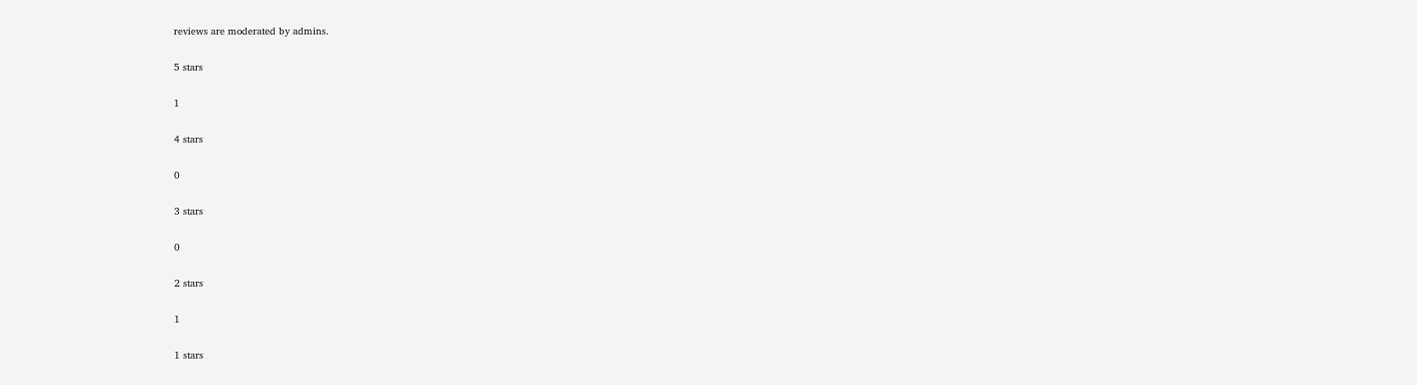reviews are moderated by admins.

5 stars

1

4 stars

0

3 stars

0

2 stars

1

1 stars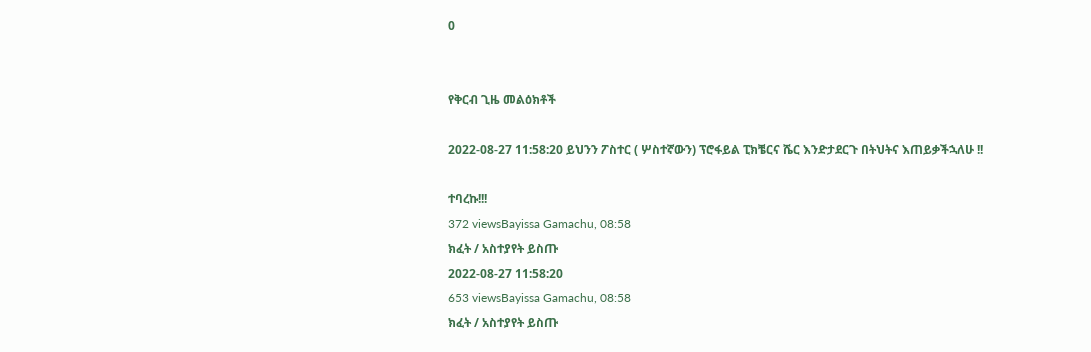0


የቅርብ ጊዜ መልዕክቶች

2022-08-27 11:58:20 ይህንን ፖስተር ( ሦስተኛውን) ፕሮፋይል ፒክቼርና ሼር እንድታደርጉ በትህትና እጠይቃችኋለሁ !!

ተባረኩ!!!
372 viewsBayissa Gamachu, 08:58
ክፈት / አስተያየት ይስጡ
2022-08-27 11:58:20
653 viewsBayissa Gamachu, 08:58
ክፈት / አስተያየት ይስጡ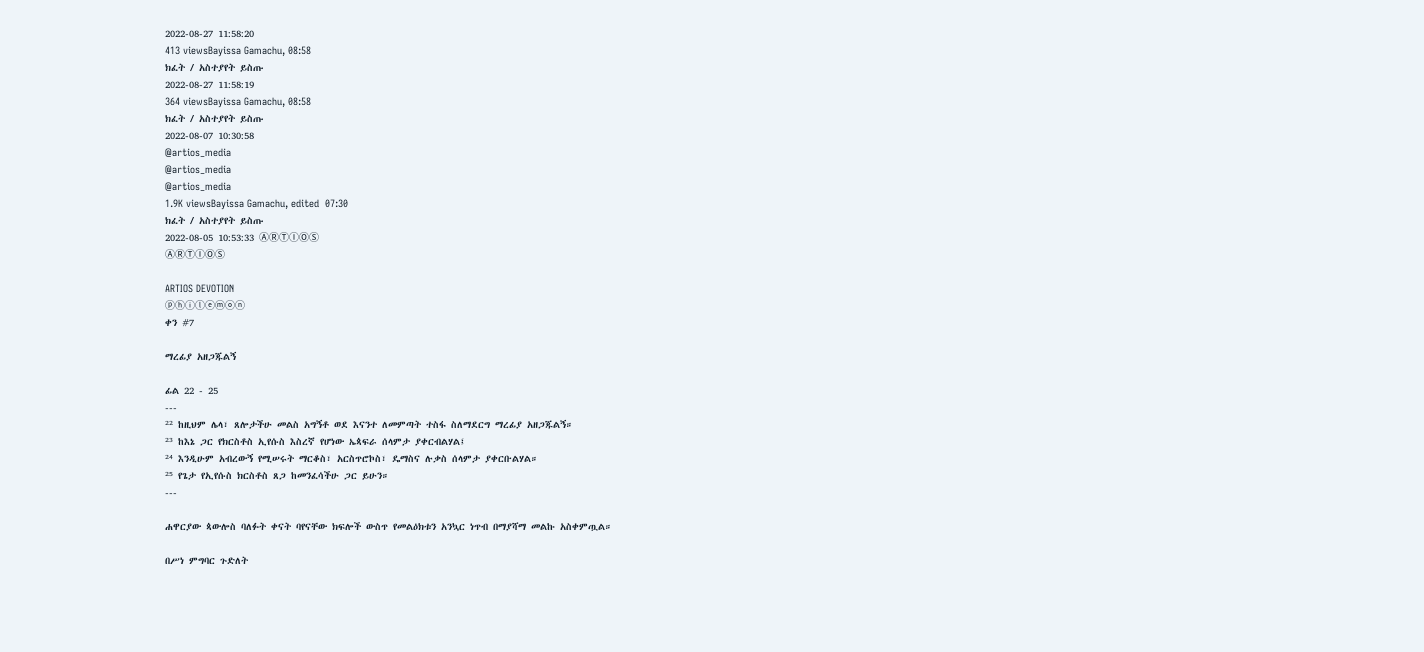2022-08-27 11:58:20
413 viewsBayissa Gamachu, 08:58
ክፈት / አስተያየት ይስጡ
2022-08-27 11:58:19
364 viewsBayissa Gamachu, 08:58
ክፈት / አስተያየት ይስጡ
2022-08-07 10:30:58
@artios_media
@artios_media
@artios_media
1.9K viewsBayissa Gamachu, edited  07:30
ክፈት / አስተያየት ይስጡ
2022-08-05 10:53:33 ⒶⓇⓉⒾⓄⓈ
ⒶⓇⓉⒾⓄⓈ

ARTIOS DEVOTION
ⓟⓗⓘⓛⓔⓜⓞⓝ
ቀን #7

ማረፊያ አዘጋጁልኝ

ፊል 22 - 25
---
²² ከዚህም ሌላ፣ ጸሎታችሁ መልስ አግኝቶ ወደ እናንተ ለመምጣት ተስፋ ስለማደርግ ማረፊያ አዘጋጁልኝ።
²³ ከእኔ ጋር የክርስቶስ ኢየሱስ እስረኛ የሆነው ኤጳፍራ ሰላምታ ያቀርብልሃል፤
²⁴ እንዲሁም አብረውኝ የሚሠሩት ማርቆስ፣ አርስጥሮኮስ፣ ዴማስና ሉቃስ ሰላምታ ያቀርቡልሃል።
²⁵ የጌታ የኢየሱስ ክርስቶስ ጸጋ ከመንፈሳችሁ ጋር ይሁን።
---

ሐዋርያው ጳውሎስ ባለፉት ቀናት ባየናቸው ክፍሎች ውስጥ የመልዕክቱን አንኳር ነጥብ በማያሻማ መልኩ አስቀምጧል።

በሥነ ምግባር ጉድለት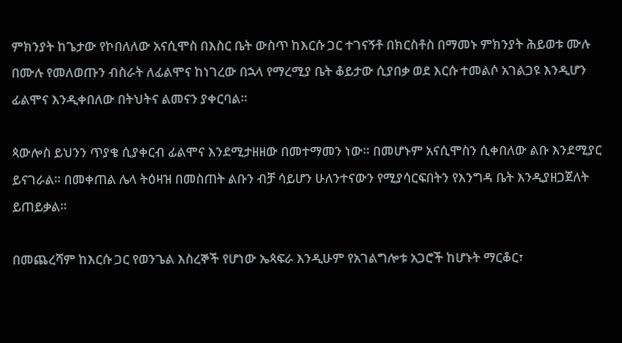ምክንያት ከጌታው የኮበለለው አናሲሞስ በእስር ቤት ውስጥ ከእርሱ ጋር ተገናኝቶ በክርስቶስ በማመኑ ምክንያት ሕይወቱ ሙሉ በሙሉ የመለወጡን ብስራት ለፊልሞና ከነገረው በኋላ የማረሚያ ቤት ቆይታው ሲያበቃ ወደ እርሱ ተመልሶ አገልጋዩ እንዲሆን ፊልሞና እንዲቀበለው በትህትና ልመናን ያቀርባል።

ጳውሎስ ይህንን ጥያቄ ሲያቀርብ ፊልሞና እንደሚታዘዘው በመተማመን ነው። በመሆኑም አናሲሞስን ሲቀበለው ልቡ እንደሚያር ይናገራል። በመቀጠል ሌላ ትዕዛዝ በመስጠት ልቡን ብቻ ሳይሆን ሁለንተናውን የሚያሳርፍበትን የእንግዳ ቤት እንዲያዘጋጀለት ይጠይቃል።

በመጨረሻም ከእርሱ ጋር የወንጌል እስረኞች የሆነው ኤጳፍራ እንዲሁም የአገልግሎቱ አጋሮች ከሆኑት ማርቆር፣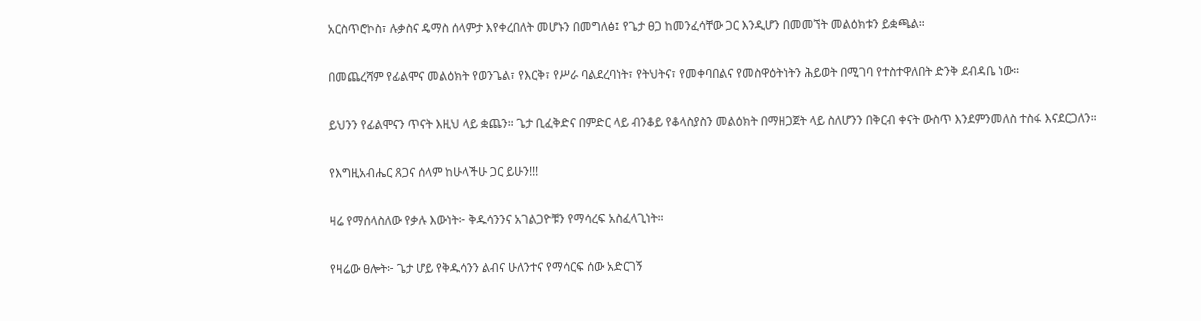አርስጥሮኮስ፣ ሉቃስና ዴማስ ሰላምታ እየቀረበለት መሆኑን በመግለፅ፤ የጌታ ፀጋ ከመንፈሳቸው ጋር እንዲሆን በመመኘት መልዕክቱን ይቋጫል።

በመጨረሻም የፊልሞና መልዕክት የወንጌል፣ የእርቅ፣ የሥራ ባልደረባነት፣ የትህትና፣ የመቀባበልና የመስዋዕትነትን ሕይወት በሚገባ የተስተዋለበት ድንቅ ደብዳቤ ነው።

ይህንን የፊልሞናን ጥናት እዚህ ላይ ቋጨን። ጌታ ቢፈቅድና በምድር ላይ ብንቆይ የቆላስያስን መልዕክት በማዘጋጀት ላይ ስለሆንን በቅርብ ቀናት ውስጥ እንደምንመለስ ተስፋ እናደርጋለን።

የእግዚአብሔር ጸጋና ሰላም ከሁላችሁ ጋር ይሁን!!!

ዛሬ የማሰላስለው የቃሉ እውነት፦ ቅዱሳንንና አገልጋዮቹን የማሳረፍ አስፈላጊነት።

የዛሬው ፀሎት፦ ጌታ ሆይ የቅዱሳንን ልብና ሁለንተና የማሳርፍ ሰው አድርገኝ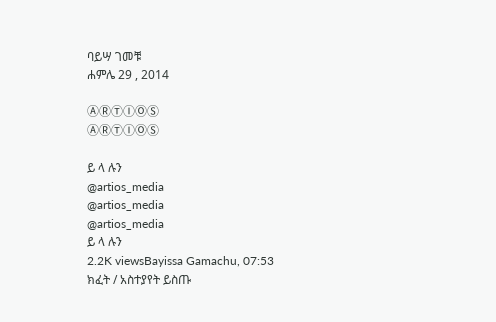ባይሣ ገመቹ
ሐምሌ 29 , 2014

ⒶⓇⓉⒾⓄⓈ
ⒶⓇⓉⒾⓄⓈ

ይ ላ ሉን
@artios_media
@artios_media
@artios_media
ይ ላ ሉን
2.2K viewsBayissa Gamachu, 07:53
ክፈት / አስተያየት ይስጡ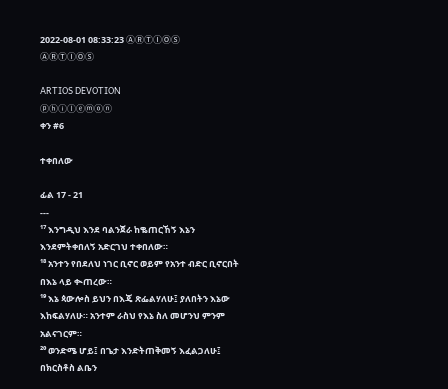2022-08-01 08:33:23 ⒶⓇⓉⒾⓄⓈ
ⒶⓇⓉⒾⓄⓈ

ARTIOS DEVOTION
ⓟⓗⓘⓛⓔⓜⓞⓝ
ቀን #6

ተቀበለው

ፊል 17 - 21
---
¹⁷ እንግዲህ እንደ ባልንጀራ ከቈጠርኸኝ እኔን እንደምትቀበለኝ አድርገህ ተቀበለው።
¹⁸ አንተን የበደለህ ነገር ቢኖር ወይም የአንተ ብድር ቢኖርበት በእኔ ላይ ቊጠረው።
¹⁹ እኔ ጳውሎስ ይህን በእጄ ጽፌልሃለሁ፤ ያለበትን እኔው እከፍልሃለሁ። አንተም ራስህ የእኔ ስለ መሆንህ ምንም አልናገርም።
²⁰ ወንድሜ ሆይ፤ በጌታ እንድትጠቅመኝ እፈልጋለሁ፤ በክርስቶስ ልቤን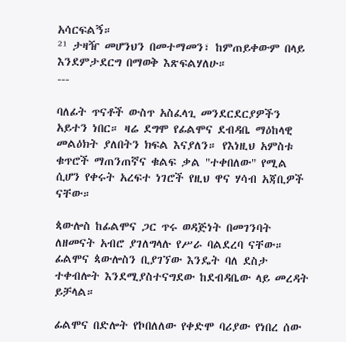አሳርፍልኝ።
²¹ ታዛዥ መሆንህን በመተማመን፣ ከምጠይቀውም በላይ እንደምታደርግ በማወቅ እጽፍልሃለሁ።
---

ባለፊት ጥናቶች ውስጥ አስፈላጊ መንደርደርያዎችን አይተን ነበር። ዛሬ ደግሞ የፊልሞና ደብዳቤ ማዕከላዊ መልዕክት ያለበትን ክፍል እናያለን። የእነዚህ አምስቱ ቁጥሮች ማጠንጠኛና ቁልፍ ቃል "ተቀበለው" የሚል ሲሆን የቀሩት አረፍተ ነገሮች የዚህ ዋና ሃሳብ አጃቢዎች ናቸው።

ጳውሎስ ከፊልሞና ጋር ጥሩ ወዳጅነት በመገንባት ለዘመናት አብሮ ያገለግላሉ የሥራ ባልደረባ ናቸው። ፊልሞና ጳውሎስን ቢያገኘው እንዴት ባለ ደስታ ተቀብሎት እንደሚያስተናግደው ከደብዳቤው ላይ መረዳት ይቻላል።

ፊልሞና በድሎት የኮበለለው የቀድሞ ባሪያው የነበረ ሰው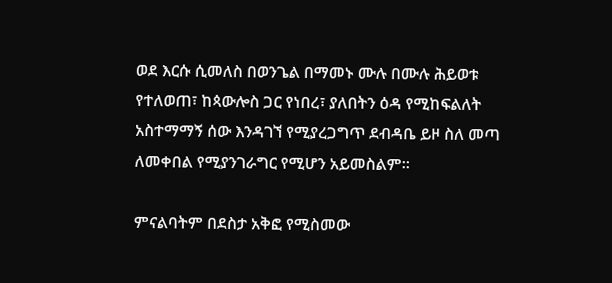ወደ እርሱ ሲመለስ በወንጌል በማመኑ ሙሉ በሙሉ ሕይወቱ የተለወጠ፣ ከጳውሎስ ጋር የነበረ፣ ያለበትን ዕዳ የሚከፍልለት አስተማማኝ ሰው እንዳገኘ የሚያረጋግጥ ደብዳቤ ይዞ ስለ መጣ ለመቀበል የሚያንገራግር የሚሆን አይመስልም።

ምናልባትም በደስታ አቅፎ የሚስመው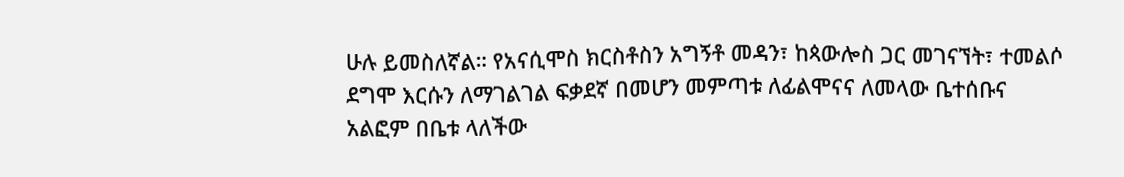ሁሉ ይመስለኛል። የአናሲሞስ ክርስቶስን አግኝቶ መዳን፣ ከጳውሎስ ጋር መገናኘት፣ ተመልሶ ደግሞ እርሱን ለማገልገል ፍቃደኛ በመሆን መምጣቱ ለፊልሞናና ለመላው ቤተሰቡና አልፎም በቤቱ ላለችው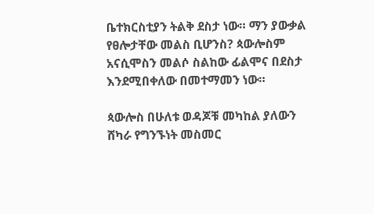ቤተክርስቲያን ትልቅ ደስታ ነው። ማን ያውቃል የፀሎታቸው መልስ ቢሆንስ? ጳውሎስም አናሲሞስን መልሶ ስልከው ፊልሞና በደስታ እንደሚበቀለው በመተማመን ነው።

ጳውሎስ በሁለቱ ወዳጆቹ መካከል ያለውን ሸካራ የግንኙነት መስመር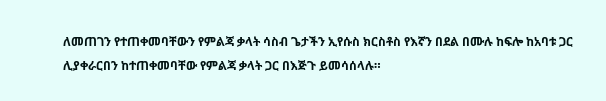ለመጠገን የተጠቀመባቸውን የምልጃ ቃላት ሳስብ ጌታችን ኢየሱስ ክርስቶስ የእኛን በደል በሙሉ ከፍሎ ከአባቱ ጋር ሊያቀራርበን ከተጠቀመባቸው የምልጃ ቃላት ጋር በእጅጉ ይመሳሰላሉ።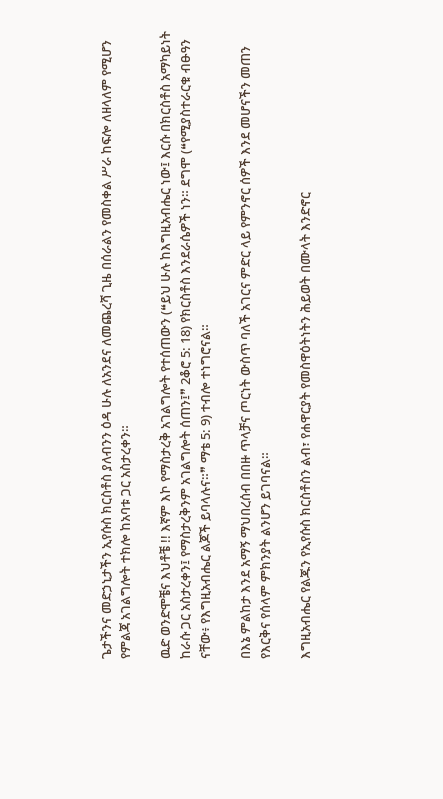ጌታችንና መድኃኒታችን ኢየሱስ ክርስቶስ ያለብንን ዕዳ ሁሉ ለአንደና ለመጨረሻ ጊዜ በሰራልን የመስቀል ሥራ ከፍሎ ለዘላለም የሚሆን የምልጃ አገልግሎት ተክሎ ከአባቱ ጋር አስታረቀን።

ዉድ ወንድሞቼና እህቶቼ !! እኛም እኮ የማስታረቅ አገልግሎት የተሰጠውን (❝ይህ ሁሉ ከእግዚአብሔር ነው፤ እርሱ በክርስቶስ አማካይነት ከራሱ ጋር አስታረቀን፤ የማስታረቅንም አገልግሎት ሰጠን፤❞ 2ቆሮ 5: 18) የክርስቶስ እንደራሴዎች ነን። ደግሞ (❝የሚያስተራርቁ ብፁዓን ናቸው፥ የእግዚአብሔር ልጆች ይባላሉና።❞ ማቴ 5: 9) ተብሎ ተነግሮናል።

በእኔ ምልከታ እንደ አማኝ ማህበረሰብ በበዙ ጥላቻና ጦርነት ውስጥ ባለች አገርና ምድር ላይ የምንኖር ሰዎች እንደ መሆናችን መጠን የእርቅና የሰላም ምክንያት ልንሆን ይገባናል።

እግዚአብሔር የልጁን የኢየሱስ ክርስቶስን ልብ፣ የሐዋርያት የመስዋዕትነትን ሕይወት በሙላት እንድኖር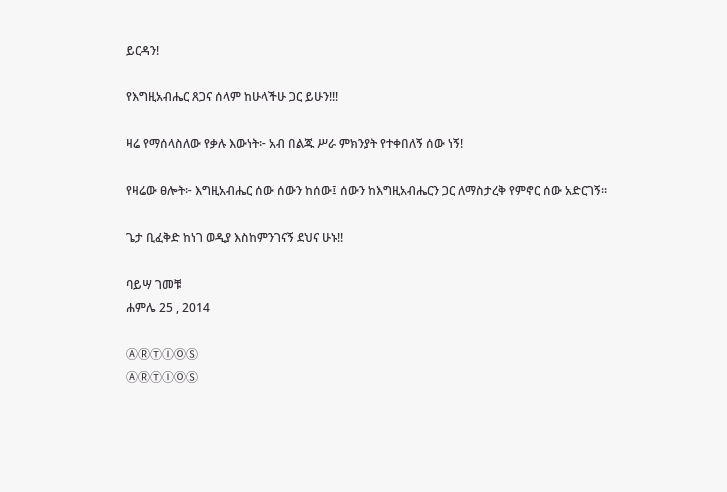ይርዳን!

የእግዚአብሔር ጸጋና ሰላም ከሁላችሁ ጋር ይሁን!!!

ዛሬ የማሰላስለው የቃሉ እውነት፦ አብ በልጁ ሥራ ምክንያት የተቀበለኝ ሰው ነኝ!

የዛሬው ፀሎት፦ እግዚአብሔር ሰው ሰውን ከሰው፤ ሰውን ከእግዚአብሔርን ጋር ለማስታረቅ የምኖር ሰው አድርገኝ።

ጌታ ቢፈቅድ ከነገ ወዲያ እስከምንገናኝ ደህና ሁኑ!!

ባይሣ ገመቹ
ሐምሌ 25 , 2014

ⒶⓇⓉⒾⓄⓈ
ⒶⓇⓉⒾⓄⓈ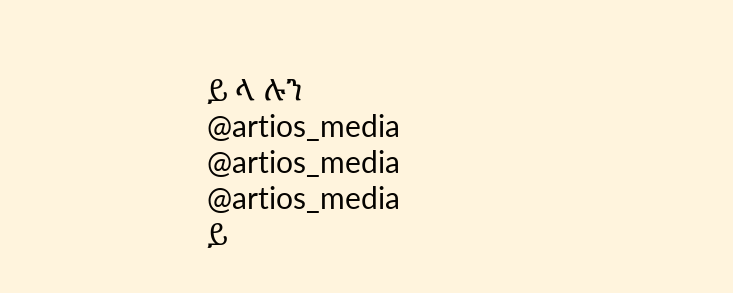ይ ላ ሉን
@artios_media
@artios_media
@artios_media
ይ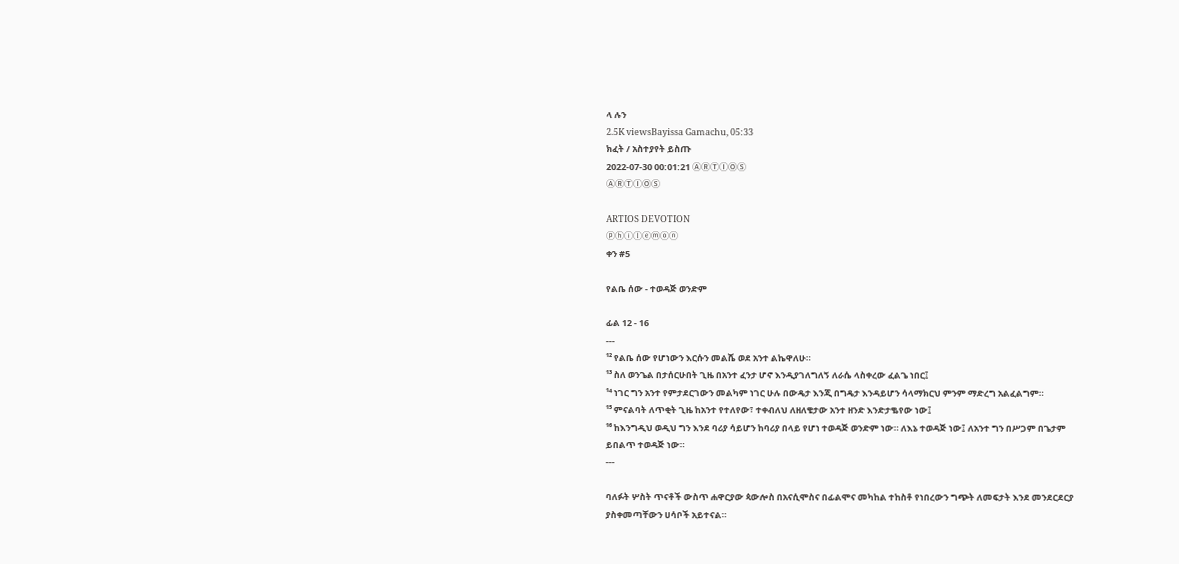ላ ሉን
2.5K viewsBayissa Gamachu, 05:33
ክፈት / አስተያየት ይስጡ
2022-07-30 00:01:21 ⒶⓇⓉⒾⓄⓈ
ⒶⓇⓉⒾⓄⓈ

ARTIOS DEVOTION
ⓟⓗⓘⓛⓔⓜⓞⓝ
ቀን #5

የልቤ ሰው - ተወዳጅ ወንድም

ፊል 12 - 16
---
¹² የልቤ ሰው የሆነውን እርሱን መልሼ ወደ አንተ ልኬዋለሁ።
¹³ ስለ ወንጌል በታሰርሁበት ጊዜ በአንተ ፈንታ ሆኖ እንዲያገለግለኝ ለራሴ ላስቀረው ፈልጌ ነበር፤
¹⁴ ነገር ግን አንተ የምታደርገውን መልካም ነገር ሁሉ በውዴታ እንጂ በግዴታ እንዳይሆን ሳላማክርህ ምንም ማድረግ አልፈልግም።
¹⁵ ምናልባት ለጥቂት ጊዜ ከአንተ የተለየው፣ ተቀብለህ ለዘለቄታው አንተ ዘንድ እንድታቈየው ነው፤
¹⁶ ከእንግዲህ ወዲህ ግን እንደ ባሪያ ሳይሆን ከባሪያ በላይ የሆነ ተወዳጅ ወንድም ነው። ለእኔ ተወዳጅ ነው፤ ለአንተ ግን በሥጋም በጌታም ይበልጥ ተወዳጅ ነው።
---

ባለፉት ሦስት ጥናቶች ውስጥ ሐዋርያው ጳውሎስ በአናሲሞስና በፊልሞና መካከል ተከስቶ የነበረውን ግጭት ለመፍታት እንደ መንደርደርያ ያስቀመጣቸውን ሀሳቦች አይተናል።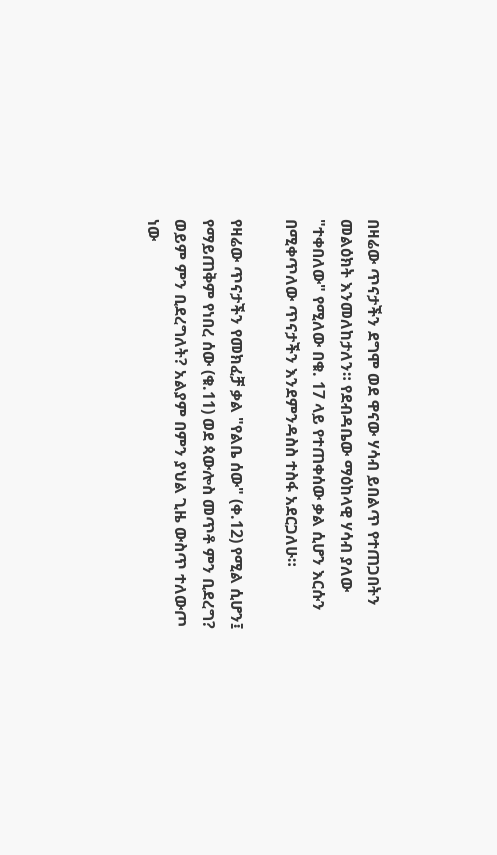በዛሬው ጥናታችን ደግሞ ወደ ዋናው ሃሳብ ይበልጥ የተጠጋበትን መልዕክት እንመለከታለን። የደብዳቤው ማዕከላዊ ሃሳብ ያለው "ተቀበለው" የሚለው በቁ. 17 ላይ የተጠቀሰው ቃል ሲሆን እርሱን በሚቀጥለው ጥናታችን እንደምንዳስስ ተስፋ አደርጋለሁ።

የዛሬው ጥናታችን የመክፈቻ ቃል "የልቤ ሰው" (ቀ.12) የሚል ሲሆን፤ የማይጠቅም የነበረ ሰው (ቁ.11) ወደ ጳውሎስ መጥቶ ምን ቢደረግ? ወይም ምን ቢደረግለት? አልያም በምን ያህል ጊዜ ውስጥ ተለውጦ ነው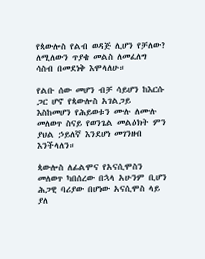የጳውሎስ የልብ ወዳጅ ሊሆን የቻለው? ለሚለውን ጥያቄ መልስ ለመፈለግ ሳስብ በመደነቅ እሞላለሁ።

የልቡ ሰው መሆን ብቻ ሳይሆን ከእርሱ ጋር ሆኖ የጳውሎስ አገልጋይ እስከመሆን የሕይወቱን ሙሉ ለሙሉ መለወጥ ስናይ የወንጌል መልዕክት ምን ያህል ኃይለኛ እንደሆነ መገንዘብ እንችላለን።

ጳውሎስ ለፊልሞና የአናሲሞስን መለወጥ ካበሰረው በኋላ አሁንም ቢሆን ሕጋዊ ባሪያው በሆነው አናሲሞስ ላይ ያለ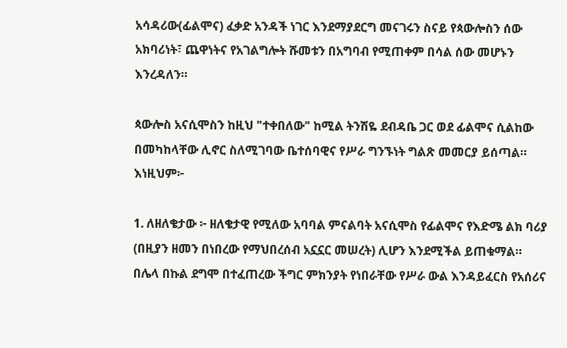አሳዳሪው(ፊልሞና) ፈቃድ አንዳች ነገር እንደማያደርግ መናገሩን ስናይ የጳውሎስን ሰው አክባሪነት፣ ጨዋነትና የአገልግሎት ሹመቱን በአግባብ የሚጠቀም በሳል ሰው መሆኑን እንረዳለን።

ጳውሎስ አናሲሞስን ከዚህ "ተቀበለው" ከሚል ትንሽዬ ደብዳቤ ጋር ወደ ፊልሞና ሲልከው በመካከላቸው ሊኖር ስለሚገባው ቤተሰባዊና የሥራ ግንኙነት ግልጽ መመርያ ይሰጣል። እነዚህም፦

1. ለዘለቄታው ፦ ዘለቄታዊ የሚለው አባባል ምናልባት አናሲሞስ የፊልሞና የእድሜ ልክ ባሪያ (በዚያን ዘመን በነበረው የማህበረሰብ አኗኗር መሠረት) ሊሆን እንደሚችል ይጠቁማል። በሌላ በኩል ደግሞ በተፈጠረው ችግር ምክንያት የነበራቸው የሥራ ውል እንዳይፈርስ የአሰሪና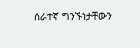ሰራተኛ ግንኙነታቸውን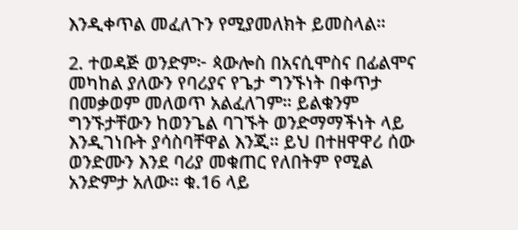እንዲቀጥል መፈለጉን የሚያመለክት ይመስላል።

2. ተወዳጅ ወንድም፦ ጳውሎስ በአናሲሞስና በፊልሞና መካከል ያለውን የባሪያና የጌታ ግንኙነት በቀጥታ በመቃወም መለወጥ አልፈለገም። ይልቁንም ግንኙታቸውን ከወንጌል ባገኙት ወንድማማችነት ላይ እንዲገነቡት ያሳስባቸዋል እንጂ። ይህ በተዘዋዋሪ ሰው ወንድሙን እንደ ባሪያ መቁጠር የለበትም የሚል አንድምታ አለው። ቁ.16 ላይ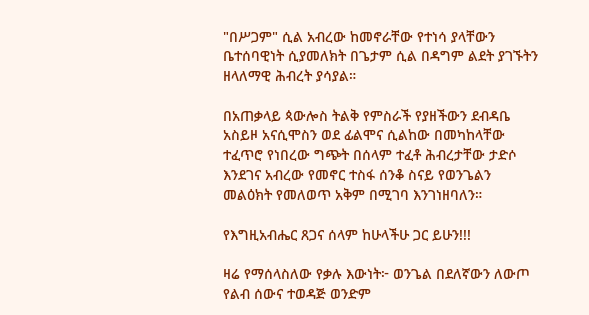"በሥጋም" ሲል አብረው ከመኖራቸው የተነሳ ያላቸውን ቤተሰባዊነት ሲያመለክት በጌታም ሲል በዳግም ልደት ያገኙትን ዘላለማዊ ሕብረት ያሳያል።

በአጠቃላይ ጳውሎስ ትልቅ የምስራች የያዘችውን ደብዳቤ አስይዞ አናሲሞስን ወደ ፊልሞና ሲልከው በመካከላቸው ተፈጥሮ የነበረው ግጭት በሰላም ተፈቶ ሕብረታቸው ታድሶ እንደገና አብረው የመኖር ተስፋ ሰንቆ ስናይ የወንጌልን መልዕክት የመለወጥ አቅም በሚገባ እንገነዘባለን።

የእግዚአብሔር ጸጋና ሰላም ከሁላችሁ ጋር ይሁን!!!

ዛሬ የማሰላስለው የቃሉ እውነት፦ ወንጌል በደለኛውን ለውጦ የልብ ሰውና ተወዳጅ ወንድም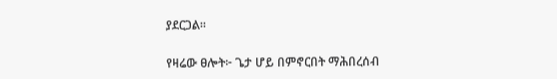ያደርጋል።

የዛሬው ፀሎት፦ ጌታ ሆይ በምኖርበት ማሕበረሰብ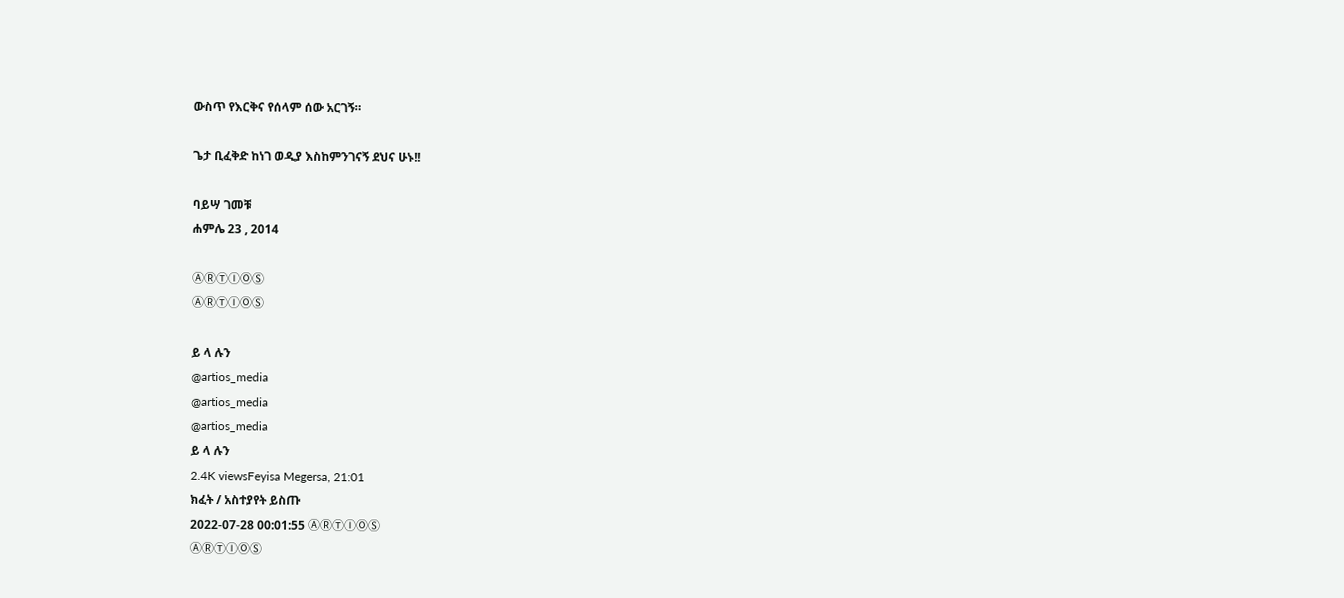ውስጥ የእርቅና የሰላም ሰው አርገኝ።

ጌታ ቢፈቅድ ከነገ ወዲያ እስከምንገናኝ ደህና ሁኑ!!

ባይሣ ገመቹ
ሐምሌ 23 , 2014

ⒶⓇⓉⒾⓄⓈ
ⒶⓇⓉⒾⓄⓈ

ይ ላ ሉን
@artios_media
@artios_media
@artios_media
ይ ላ ሉን
2.4K viewsFeyisa Megersa, 21:01
ክፈት / አስተያየት ይስጡ
2022-07-28 00:01:55 ⒶⓇⓉⒾⓄⓈ
ⒶⓇⓉⒾⓄⓈ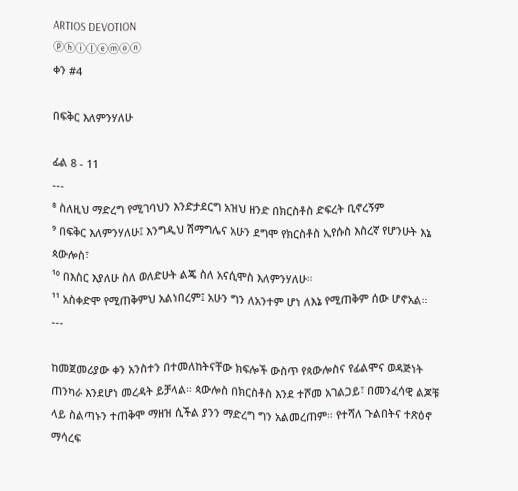ARTIOS DEVOTION
ⓟⓗⓘⓛⓔⓜⓞⓝ
ቀን #4

በፍቅር እለምንሃለሁ

ፊል 8 - 11
---
⁸ ስለዚህ ማድረግ የሚገባህን እንድታደርግ አዝህ ዘንድ በክርስቶስ ድፍረት ቢኖረኝም
⁹ በፍቅር እለምንሃለሁ፤ እንግዲህ ሽማግሌና አሁን ደግሞ የክርስቶስ ኢየሱስ እስረኛ የሆንሁት እኔ ጳውሎስ፣
¹⁰ በእስር እያለሁ ስለ ወለድሁት ልጄ ስለ አናሲሞስ እለምንሃለሁ።
¹¹ አስቀድሞ የሚጠቅምህ አልነበረም፤ አሁን ግን ለአንተም ሆነ ለእኔ የሚጠቅም ሰው ሆኖአል።
---

ከመጀመሪያው ቀን አንስተን በተመለከትናቸው ክፍሎች ውስጥ የጳውሎስና የፊልሞና ወዳጅነት ጠንካራ እንደሆነ መረዳት ይቻላል። ጳውሎስ በክርስቶስ እንደ ተሾመ አገልጋይ፣ በመንፈሳዊ ልጆቹ ላይ ስልጣኑን ተጠቅሞ ማዘዝ ሲችል ያንን ማድረግ ግን አልመረጠም። የተሻለ ጉልበትና ተጽዕኖ ማሳረፍ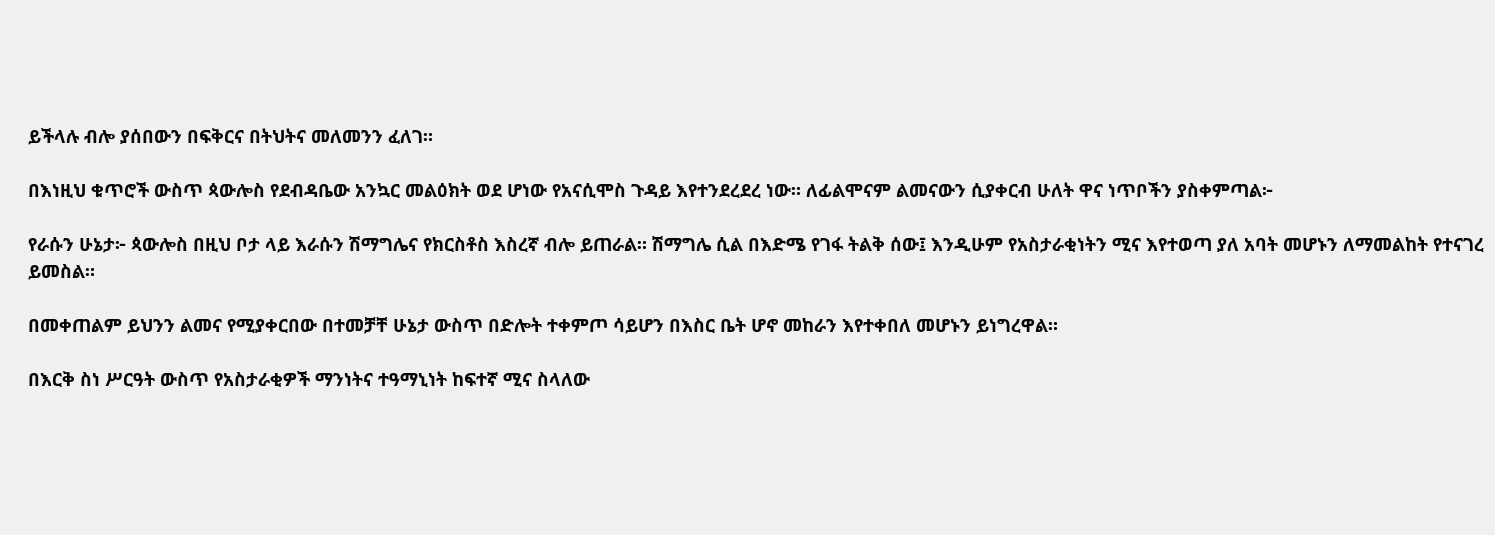ይችላሉ ብሎ ያሰበውን በፍቅርና በትህትና መለመንን ፈለገ።

በእነዚህ ቁጥሮች ውስጥ ጳውሎስ የደብዳቤው አንኳር መልዕክት ወደ ሆነው የአናሲሞስ ጉዳይ እየተንደረደረ ነው። ለፊልሞናም ልመናውን ሲያቀርብ ሁለት ዋና ነጥቦችን ያስቀምጣል፦

የራሱን ሁኔታ፦ ጳውሎስ በዚህ ቦታ ላይ እራሱን ሽማግሌና የክርስቶስ እስረኛ ብሎ ይጠራል። ሽማግሌ ሲል በእድሜ የገፋ ትልቅ ሰው፤ እንዲሁም የአስታራቂነትን ሚና እየተወጣ ያለ አባት መሆኑን ለማመልከት የተናገረ ይመስል።

በመቀጠልም ይህንን ልመና የሚያቀርበው በተመቻቸ ሁኔታ ውስጥ በድሎት ተቀምጦ ሳይሆን በእስር ቤት ሆኖ መከራን እየተቀበለ መሆኑን ይነግረዋል።

በእርቅ ስነ ሥርዓት ውስጥ የአስታራቂዎች ማንነትና ተዓማኒነት ከፍተኛ ሚና ስላለው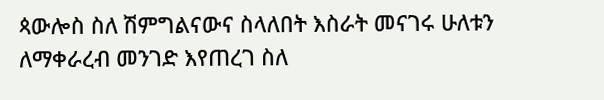ጳውሎስ ስለ ሽምግልናውና ስላለበት እስራት መናገሩ ሁለቱን ለማቀራረብ መንገድ እየጠረገ ስለ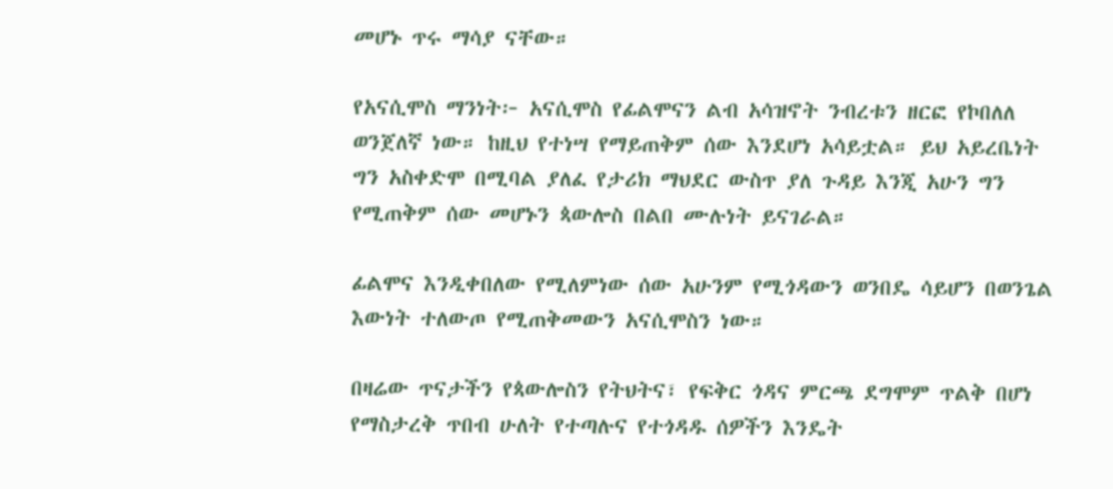መሆኑ ጥሩ ማሳያ ናቸው።

የአናሲሞስ ማንነት፦ አናሲሞስ የፊልሞናን ልብ አሳዝኖት ንብረቱን ዘርፎ የኮበለለ ወንጀለኛ ነው። ከዚህ የተነሣ የማይጠቅም ሰው እንደሆነ አሳይቷል። ይህ አይረቤነት ግን አስቀድሞ በሚባል ያለፈ የታሪክ ማህደር ውስጥ ያለ ጉዳይ እንጂ አሁን ግን የሚጠቅም ሰው መሆኑን ጳውሎስ በልበ ሙሉነት ይናገራል።

ፊልሞና እንዲቀበለው የሚለምነው ሰው አሁንም የሚጎዳውን ወንበዴ ሳይሆን በወንጌል እውነት ተለውጦ የሚጠቅመውን አናሲሞስን ነው።

በዛሬው ጥናታችን የጳውሎስን የትህትና፣ የፍቅር ጎዳና ምርጫ ደግሞም ጥልቅ በሆነ የማስታረቅ ጥበብ ሁለት የተጣሉና የተጎዳዱ ሰዎችን እንዴት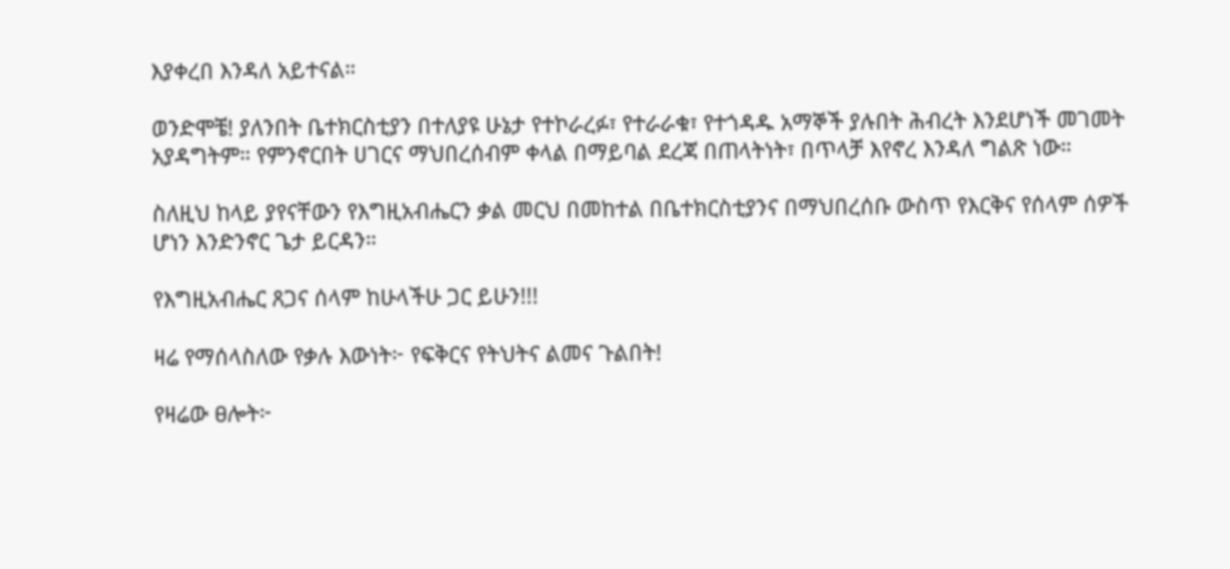እያቀረበ እንዳለ አይተናል።

ወንድሞቼ! ያለንበት ቤተክርስቲያን በተለያዩ ሁኔታ የተኮራረፉ፣ የተራራቁ፣ የተጎዳዱ አማኞች ያሉበት ሕብረት እንደሆነች መገመት አያዳግትም። የምንኖርበት ሀገርና ማህበረሰብም ቀላል በማይባል ደረጃ በጠላትነት፣ በጥላቻ እየኖረ እንዳለ ግልጽ ነው።

ስለዚህ ከላይ ያየናቸውን የእግዚአብሔርን ቃል መርህ በመከተል በቤተክርስቲያንና በማህበረሰቡ ውስጥ የእርቅና የሰላም ሰዎች ሆነን እንድንኖር ጌታ ይርዳን።

የእግዚአብሔር ጸጋና ሰላም ከሁላችሁ ጋር ይሁን!!!

ዛሬ የማሰላስለው የቃሉ እውነት፦ የፍቅርና የትህትና ልመና ጉልበት!

የዛሬው ፀሎት፦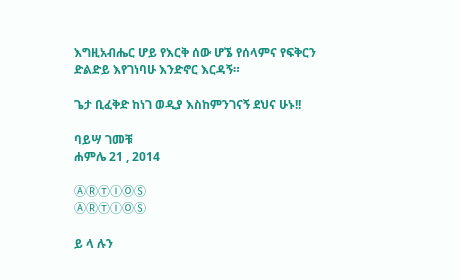እግዚአብሔር ሆይ የእርቅ ሰው ሆኜ የሰላምና የፍቅርን ድልድይ እየገነባሁ እንድኖር እርዳኝ።

ጌታ ቢፈቅድ ከነገ ወዲያ እስከምንገናኝ ደህና ሁኑ!!

ባይሣ ገመቹ
ሐምሌ 21 , 2014

ⒶⓇⓉⒾⓄⓈ
ⒶⓇⓉⒾⓄⓈ

ይ ላ ሉን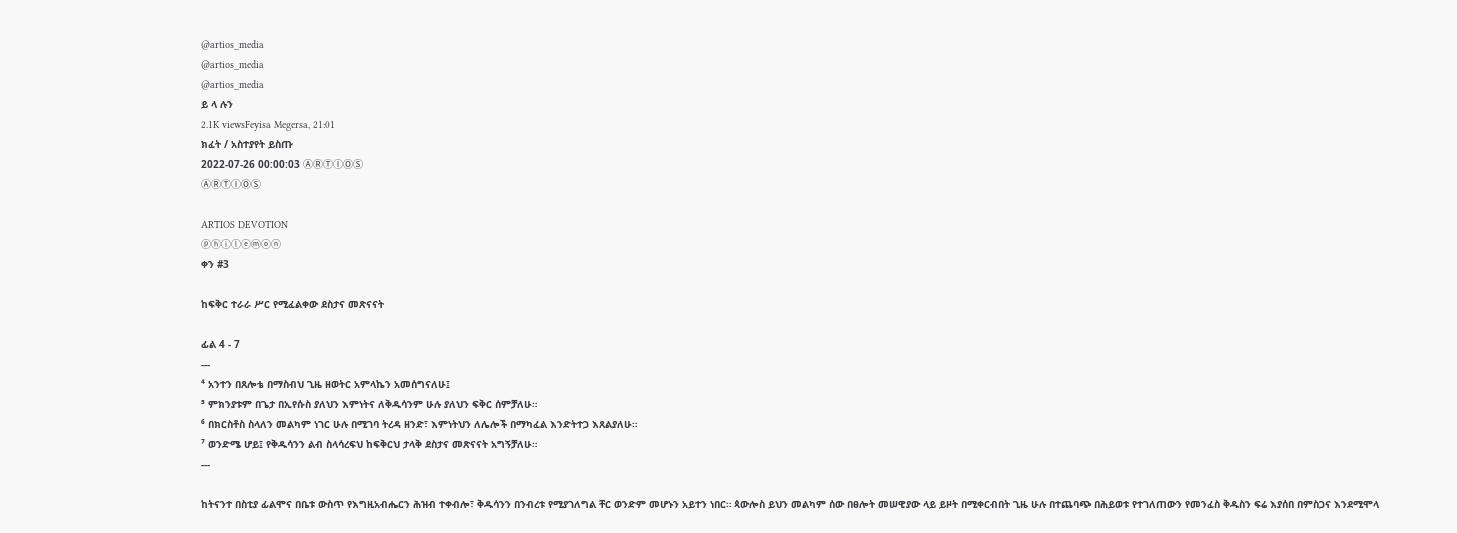@artios_media
@artios_media
@artios_media
ይ ላ ሉን
2.1K viewsFeyisa Megersa, 21:01
ክፈት / አስተያየት ይስጡ
2022-07-26 00:00:03 ⒶⓇⓉⒾⓄⓈ
ⒶⓇⓉⒾⓄⓈ

ARTIOS DEVOTION
ⓟⓗⓘⓛⓔⓜⓞⓝ
ቀን #3

ከፍቅር ተራራ ሥር የሚፈልቀው ደስታና መጽናናት

ፊል 4 - 7
---
⁴ አንተን በጸሎቴ በማስብህ ጊዜ ዘወትር አምላኬን አመሰግናለሁ፤
⁵ ምክንያቱም በጌታ በኢየሱስ ያለህን እምነትና ለቅዱሳንም ሁሉ ያለህን ፍቅር ሰምቻለሁ።
⁶ በክርስቶስ ስላለን መልካም ነገር ሁሉ በሚገባ ትረዳ ዘንድ፣ እምነትህን ለሌሎች በማካፈል እንድትተጋ እጸልያለሁ።
⁷ ወንድሜ ሆይ፤ የቅዱሳንን ልብ ስላሳረፍህ ከፍቅርህ ታላቅ ደስታና መጽናናት አግኝቻለሁ።
---

ከትናንተ በስቲያ ፊልሞና በቤቱ ውስጥ የእግዚአብሔርን ሕዝብ ተቀብሎ፣ ቅዱሳንን በንብረቱ የሚያገለግል ቸር ወንድም መሆኑን አይተን ነበር። ጳውሎስ ይህን መልካም ሰው በፀሎት መሠዊያው ላይ ይዞት በሚቀርብበት ጊዜ ሁሉ በተጨባጭ በሕይወቱ የተገለጠውን የመንፈስ ቅዱስን ፍሬ እያሰበ በምስጋና እንደሚሞላ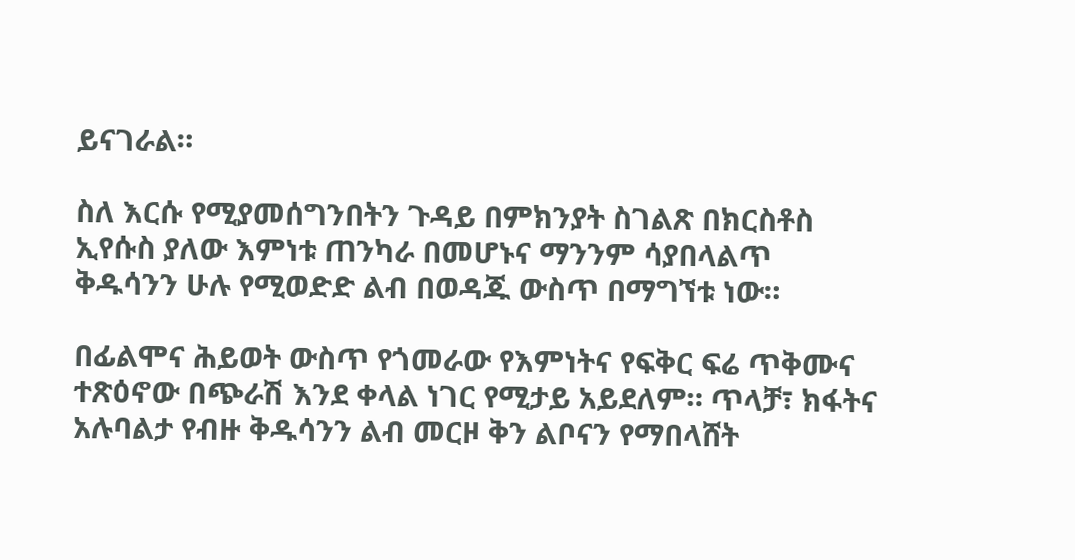ይናገራል።

ስለ እርሱ የሚያመሰግንበትን ጉዳይ በምክንያት ስገልጽ በክርስቶስ ኢየሱስ ያለው እምነቱ ጠንካራ በመሆኑና ማንንም ሳያበላልጥ ቅዱሳንን ሁሉ የሚወድድ ልብ በወዳጁ ውስጥ በማግኘቱ ነው።

በፊልሞና ሕይወት ውስጥ የጎመራው የእምነትና የፍቅር ፍሬ ጥቅሙና ተጽዕኖው በጭራሽ እንደ ቀላል ነገር የሚታይ አይደለም። ጥላቻ፣ ክፋትና አሉባልታ የብዙ ቅዱሳንን ልብ መርዞ ቅን ልቦናን የማበላሸት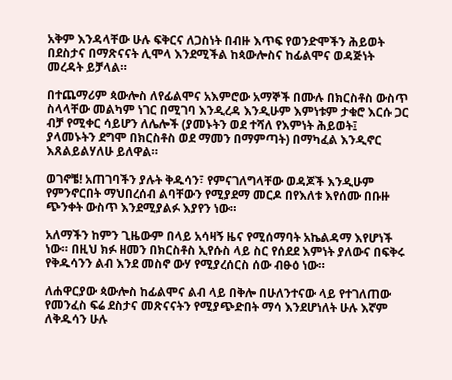አቅም እንዳላቸው ሁሉ ፍቅርና ለጋስነት በብዙ እጥፍ የወንድሞችን ሕይወት በደስታና በማጽናናት ሊሞላ እንደሚችል ከጳውሎስና ከፊልሞና ወዳጅነት መረዳት ይቻላል።

በተጨማሪም ጳውሎስ ለየፊልሞና አእምሮው አማኞች በሙሉ በክርስቶስ ውስጥ ስላላቸው መልካም ነገር በሚገባ እንዲረዳ እንዲሁም እምነቱም ታቁሮ እርሱ ጋር ብቻ የሚቀር ሳይሆን ለሌሎች (ያመኑትን ወደ ተሻለ የእምነት ሕይወት፤ ያላመኑትን ደግሞ በክርስቶስ ወደ ማመን በማምጣት) በማካፈል እንዲኖር እጸልይልሃለሁ ይለዋል።

ወገኖቼ! አጠገባችን ያሉት ቅዱሳን፣ የምናገለግላቸው ወዳጆች እንዲሁም የምንኖርበት ማህበረሰብ ልባቸውን የሚያደማ መርዶ በየእለቱ እየሰሙ በቡዙ ጭንቀት ውስጥ እንደሚያልፉ እያየን ነው።

አለማችን ከምን ጊዜውም በላይ አሳዛኝ ዜና የሚሰማባት አኬልዳማ እየሆነች ነው። በዚህ ክፉ ዘመን በክርስቶስ ኢየሱስ ላይ ስር የሰደደ እምነት ያለውና በፍቅሩ የቅዱሳንን ልብ እንደ መስኖ ውሃ የሚያረሰርስ ሰው ብፁዕ ነው።

ለሐዋርያው ጳውሎስ ከፊልሞና ልብ ላይ በቅሎ በሁለንተናው ላይ የተገለጠው የመንፈስ ፍሬ ደስታና መጽናናትን የሚያጭድበት ማሳ እንደሆነለት ሁሉ እኛም ለቅዱሳን ሁሉ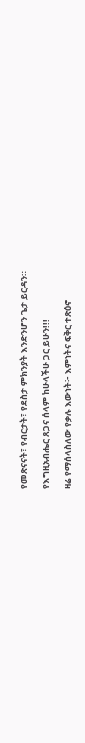የመጽናናት፣ የብርታት፣ የደስታ ምክንያት እንድንሆን ጌታ ይርዳን።

የእግዚአብሔር ጸጋና ሰላም ከሁላችሁ ጋር ይሁን!!!

ዛሬ የማሰላስለው የቃሉ እውነት፦ እምነትና ፍቅር ተጽዕኖ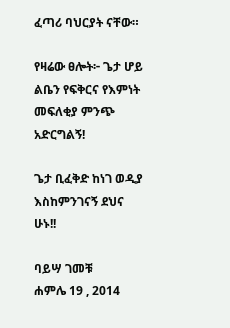ፈጣሪ ባህርያት ናቸው።

የዛሬው ፀሎት፦ ጌታ ሆይ ልቤን የፍቅርና የእምነት መፍለቂያ ምንጭ አድርግልኝ!

ጌታ ቢፈቅድ ከነገ ወዲያ እስከምንገናኝ ደህና ሁኑ!!

ባይሣ ገመቹ
ሐምሌ 19 , 2014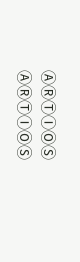ⒶⓇⓉⒾⓄⓈ
ⒶⓇⓉⒾⓄⓈ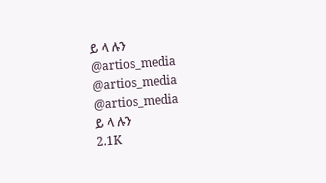ይ ላ ሉን
@artios_media
@artios_media
@artios_media
ይ ላ ሉን
2.1K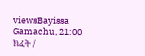viewsBayissa Gamachu, 21:00
ክፈት /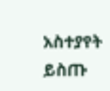አስተያየት ይስጡ